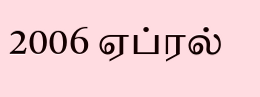2006 ஏப்ரல்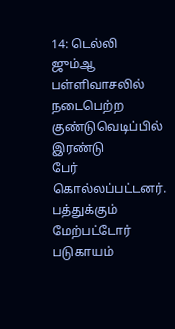14: டெல்லி
ஜும்ஆ பள்ளிவாசலில் நடைபெற்ற
குண்டுவெடிப்பில் இரண்டு
பேர் கொல்லப்பட்டனர்.
பத்துக்கும்
மேற்பட்டோர் படுகாயம்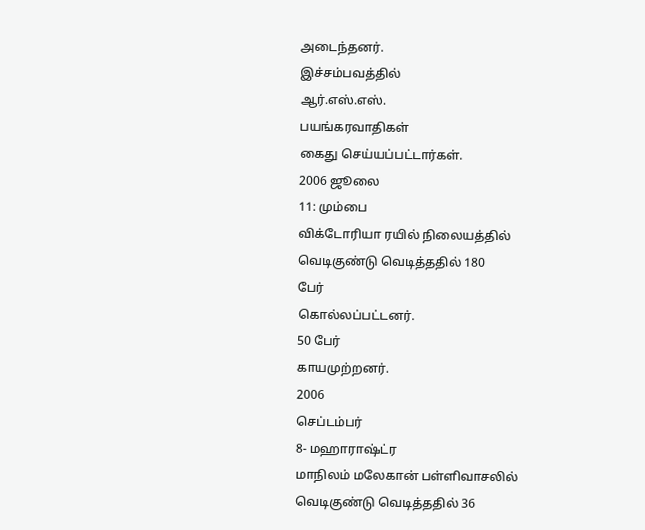அடைந்தனர்.
இச்சம்பவத்தில்
ஆர்.எஸ்.எஸ்.
பயங்கரவாதிகள்
கைது செய்யப்பட்டார்கள்.
2006 ஜூலை
11: மும்பை
விக்டோரியா ரயில் நிலையத்தில்
வெடிகுண்டு வெடித்ததில் 180
பேர்
கொல்லப்பட்டனர்.
50 பேர்
காயமுற்றனர்.
2006
செப்டம்பர்
8- மஹாராஷ்ட்ர
மாநிலம் மலேகான் பள்ளிவாசலில்
வெடிகுண்டு வெடித்ததில் 36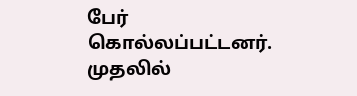பேர்
கொல்லப்பட்டனர்.
முதலில்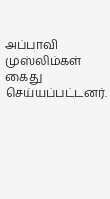அப்பாவி முஸ்லிம்கள் கைது
செய்யப்பட்டனர்.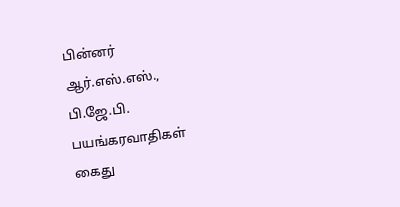பின்னர்
ஆர்.எஸ்.எஸ்.,
பி.ஜே.பி.
பயங்கரவாதிகள்
கைது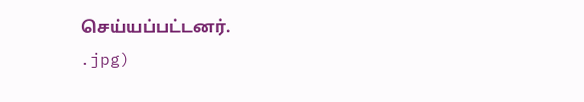செய்யப்பட்டனர்.
.jpg)